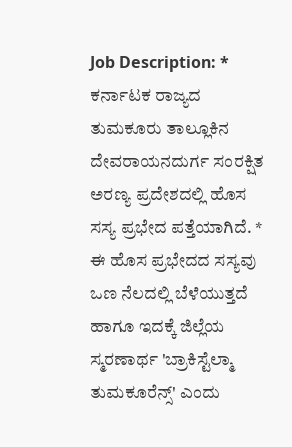Job Description: * ಕರ್ನಾಟಕ ರಾಜ್ಯದ ತುಮಕೂರು ತಾಲ್ಲೂಕಿನ ದೇವರಾಯನದುರ್ಗ ಸಂರಕ್ಷಿತ ಅರಣ್ಯ ಪ್ರದೇಶದಲ್ಲಿ ಹೊಸ ಸಸ್ಯ ಪ್ರಭೇದ ಪತ್ತೆಯಾಗಿದೆ. * ಈ ಹೊಸ ಪ್ರಭೇದದ ಸಸ್ಯವು ಒಣ ನೆಲದಲ್ಲಿ ಬೆಳೆಯುತ್ತದೆ ಹಾಗೂ ಇದಕ್ಕೆ ಜಿಲ್ಲೆಯ ಸ್ಮರಣಾರ್ಥ 'ಬ್ರಾಕಿಸ್ಟೆಲ್ಮಾ ತುಮಕೂರೆನ್ಸ್' ಎಂದು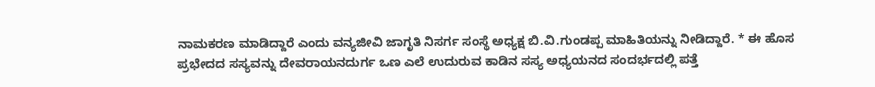ನಾಮಕರಣ ಮಾಡಿದ್ದಾರೆ ಎಂದು ವನ್ಯಜೀವಿ ಜಾಗೃತಿ ನಿಸರ್ಗ ಸಂಸ್ಥೆ ಅಧ್ಯಕ್ಷ ಬಿ.ವಿ.ಗುಂಡಪ್ಪ ಮಾಹಿತಿಯನ್ನು ನೀಡಿದ್ದಾರೆ. * ಈ ಹೊಸ ಪ್ರಭೇದದ ಸಸ್ಯವನ್ನು ದೇವರಾಯನದುರ್ಗ ಒಣ ಎಲೆ ಉದುರುವ ಕಾಡಿನ ಸಸ್ಯ ಅಧ್ಯಯನದ ಸಂದರ್ಭದಲ್ಲಿ ಪತ್ತೆ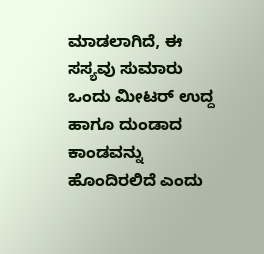ಮಾಡಲಾಗಿದೆ, ಈ ಸಸ್ಯವು ಸುಮಾರು ಒಂದು ಮೀಟರ್ ಉದ್ದ ಹಾಗೂ ದುಂಡಾದ ಕಾಂಡವನ್ನು ಹೊಂದಿರಲಿದೆ ಎಂದು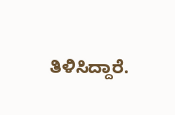ತಿಳಿಸಿದ್ದಾರೆ.